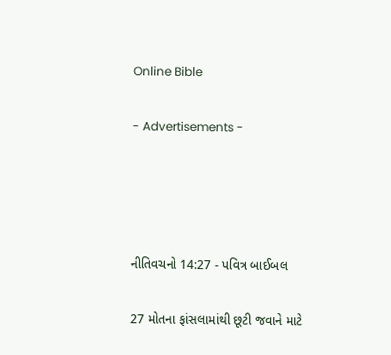Online Bible

- Advertisements -




નીતિવચનો 14:27 - પવિત્ર બાઈબલ

27 મોતના ફાંસલામાંથી છૂટી જવાને માટે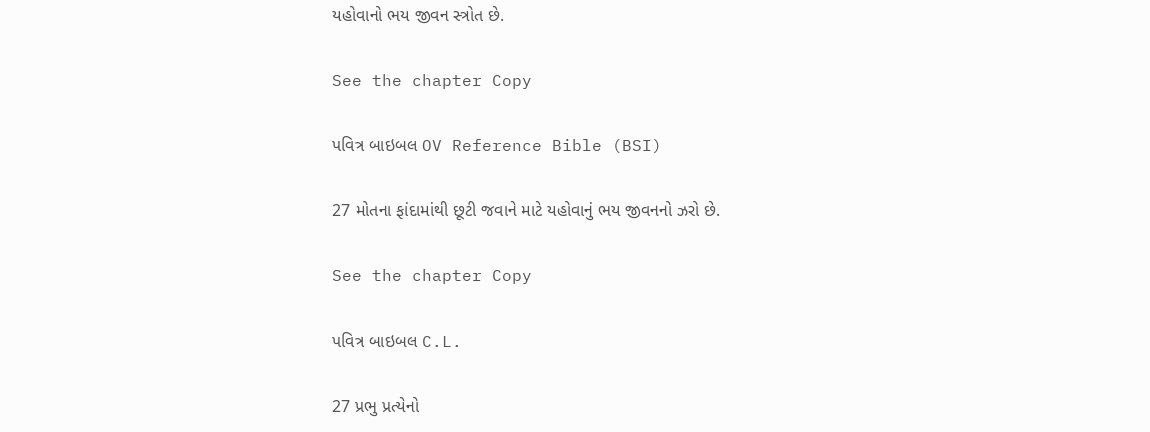યહોવાનો ભય જીવન સ્ત્રોત છે.

See the chapter Copy

પવિત્ર બાઇબલ OV Reference Bible (BSI)

27 મોતના ફાંદામાંથી છૂટી જવાને માટે યહોવાનું ભય જીવનનો ઝરો છે.

See the chapter Copy

પવિત્ર બાઇબલ C.L.

27 પ્રભુ પ્રત્યેનો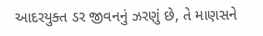આદરયુક્ત ડર જીવનનું ઝરણું છે, તે માણસને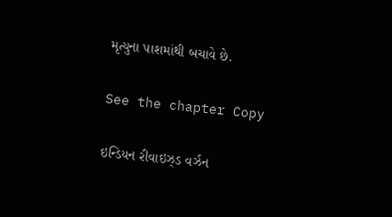મૃત્યુના પાશમાંથી બચાવે છે.

See the chapter Copy

ઇન્ડિયન રીવાઇઝ્ડ વર્ઝન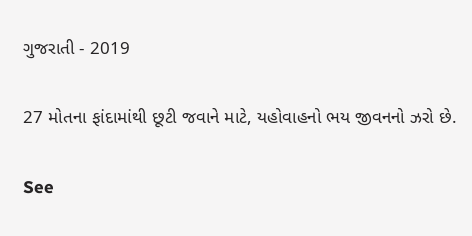ગુજરાતી - 2019

27 મોતના ફાંદામાંથી છૂટી જવાને માટે, યહોવાહનો ભય જીવનનો ઝરો છે.

See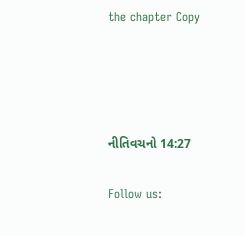the chapter Copy




નીતિવચનો 14:27

Follow us: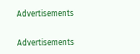Advertisements


Advertisements